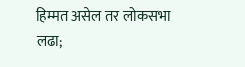हिम्मत असेल तर लोकसभा लढा;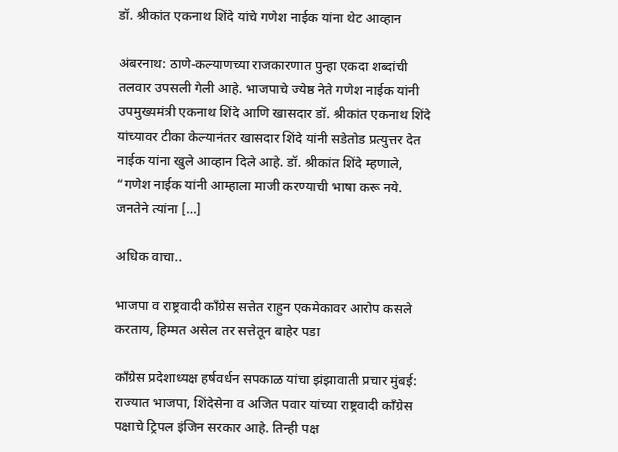डॉ. श्रीकांत एकनाथ शिंदे यांचे गणेश नाईक यांना थेट आव्हान

अंबरनाथ: ठाणे-कल्याणच्या राजकारणात पुन्हा एकदा शब्दांची तलवार उपसली गेली आहे. भाजपाचे ज्येष्ठ नेते गणेश नाईक यांनी उपमुख्यमंत्री एकनाथ शिंदे आणि खासदार डॉ. श्रीकांत एकनाथ शिंदे यांच्यावर टीका केल्यानंतर खासदार शिंदे यांनी सडेतोड प्रत्युत्तर देत नाईक यांना खुले आव्हान दिले आहे. डॉ. श्रीकांत शिंदे म्हणाले, “गणेश नाईक यांनी आम्हाला माजी करण्याची भाषा करू नये. जनतेने त्यांना […]

अधिक वाचा..

भाजपा व राष्ट्रवादी काँग्रेस सत्तेत राहुन एकमेकावर आरोप कसले करताय, हिम्मत असेल तर सत्तेतून बाहेर पडा

काँग्रेस प्रदेशाध्यक्ष हर्षवर्धन सपकाळ यांचा झंझावाती प्रचार मुंबई: राज्यात भाजपा, शिंदेसेना व अजित पवार यांच्या राष्ट्रवादी काँग्रेस पक्षाचे ट्रिपल इंजिन सरकार आहे. तिन्ही पक्ष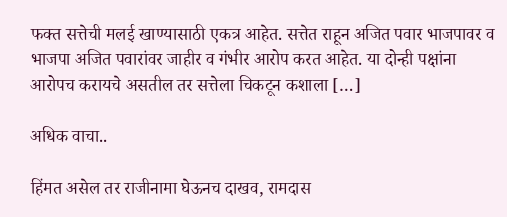फक्त सत्तेची मलई खाण्यासाठी एकत्र आहेत. सत्तेत राहून अजित पवार भाजपावर व भाजपा अजित पवारांवर जाहीर व गंभीर आरोप करत आहेत. या दोन्ही पक्षांना आरोपच करायचे असतील तर सत्तेला चिकटून कशाला […]

अधिक वाचा..

हिंमत असेल तर राजीनामा घेऊनच दाखव, रामदास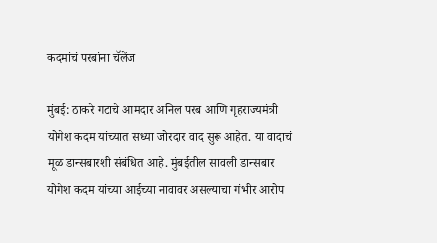कदमांचं परबांना चॅलेंज

मुंबई: ठाकरे गटाचे आमदार अनिल परब आणि गृहराज्यमंत्री योगेश कदम यांच्यात सध्या जोरदार वाद सुरू आहेत. या वादाचं मूळ डान्सबारशी संबंधित आहे. मुंबईतील सावली डान्सबार योगेश कदम यांच्या आईच्या नावावर असल्याचा गंभीर आरोप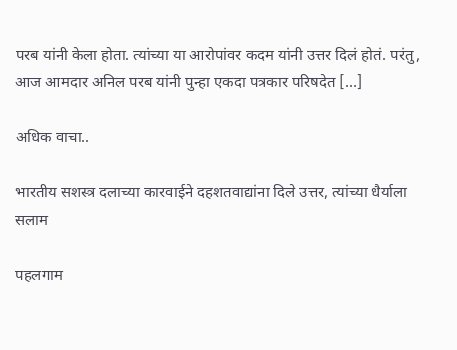परब यांनी केला होता. त्यांच्या या आरोपांवर कदम यांनी उत्तर दिलं होतं. परंतु, आज आमदार अनिल परब यांनी पुन्हा एकदा पत्रकार परिषदेत […]

अधिक वाचा..

भारतीय सशस्त्र दलाच्या कारवाईने दहशतवाद्यांना दिले उत्तर, त्यांच्या धैर्याला सलाम

पहलगाम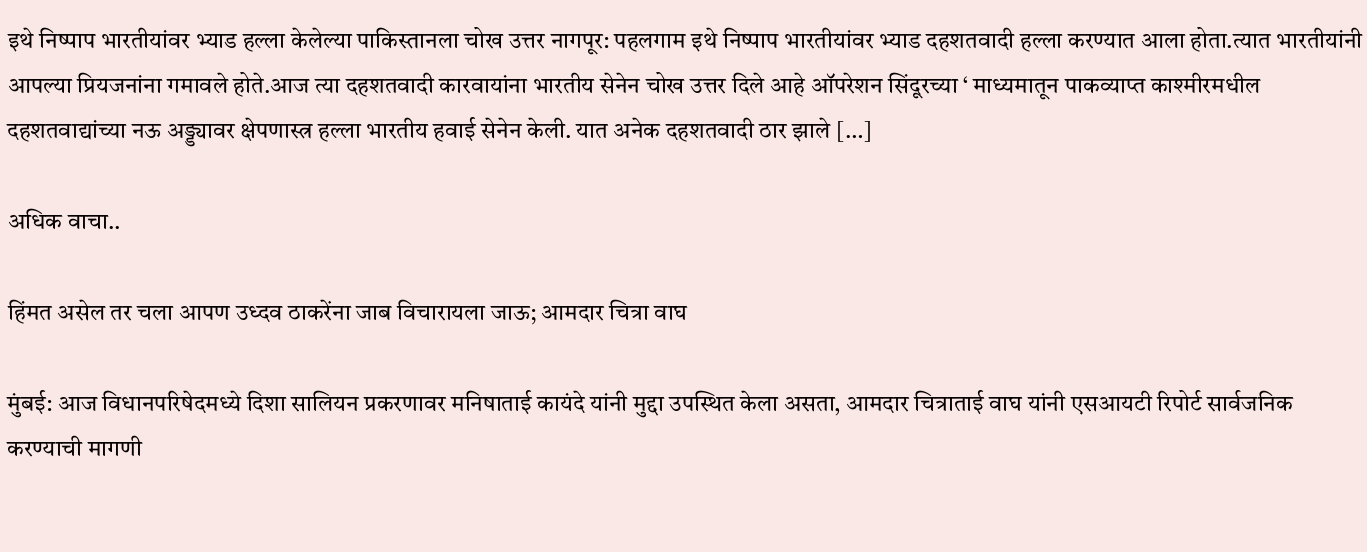इथे निष्पाप भारतीयांवर भ्याड हल्ला केलेल्या पाकिस्तानला चोख उत्तर नागपूर: पहलगाम इथे निष्पाप भारतीयांवर भ्याड दहशतवादी हल्ला करण्यात आला होता.त्यात भारतीयांनी आपल्या प्रियजनांना गमावले होते.आज त्या दहशतवादी कारवायांना भारतीय सेनेन चोख उत्तर दिले आहे ऑपरेशन सिंदूरच्या ‘ माध्यमातून पाकव्याप्त काश्मीरमधील दहशतवाद्यांच्या नऊ अड्ड्यावर क्षेपणास्त्र हल्ला भारतीय हवाई सेनेन केली. यात अनेक दहशतवादी ठार झाले […]

अधिक वाचा..

हिंमत असेल तर चला आपण उध्दव ठाकरेंना जाब विचारायला जाऊ; आमदार चित्रा वाघ

मुंबई: आज विधानपरिषेदमध्ये दिशा सालियन प्रकरणावर मनिषाताई कायंदे यांनी मुद्दा उपस्थित केला असता, आमदार चित्राताई वाघ यांनी एसआयटी रिपोर्ट सार्वजनिक करण्याची मागणी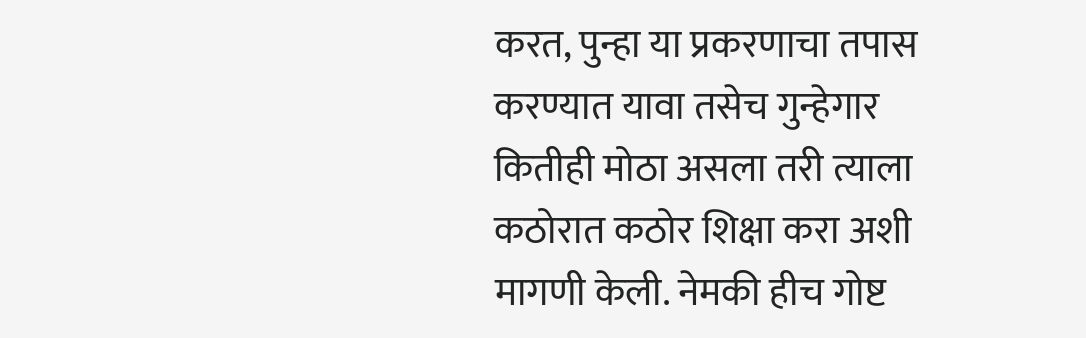करत, पुन्हा या प्रकरणाचा तपास करण्यात यावा तसेच गुन्हेगार कितीही मोठा असला तरी त्याला कठोरात कठोर शिक्षा करा अशी मागणी केली. नेमकी हीच गोष्ट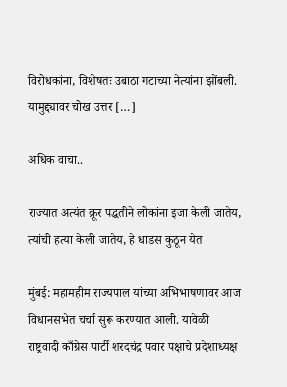विरोधकांना, विशेषतः उबाठा गटाच्या नेत्यांना झोंबली. यामुद्द्यावर चोख उत्तर […]

अधिक वाचा..

राज्यात अत्यंत क्रूर पद्धतीने लोकांना इजा केली जातेय, त्यांची हत्या केली जातेय, हे धाडस कुठून येत

मुंबई: महामहीम राज्यपाल यांच्या अभिभाषणावर आज विधानसभेत चर्चा सुरू करण्यात आली. यावेळी राष्ट्रवादी काँग्रेस पार्टी शरदचंद्र पवार पक्षाचे प्रदेशाध्यक्ष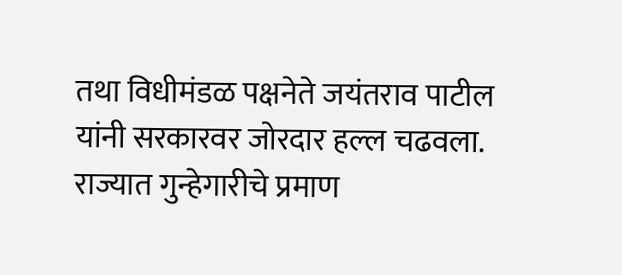तथा विधीमंडळ पक्षनेते जयंतराव पाटील यांनी सरकारवर जोरदार हल्ल चढवला. राज्यात गुन्हेगारीचे प्रमाण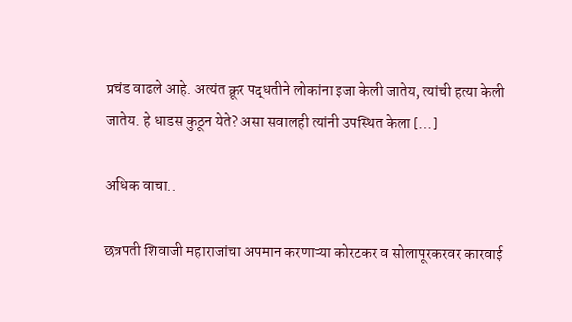प्रचंड वाढले आहे. अत्यंत क्रूर पद्धतीने लोकांना इजा केली जातेय, त्यांची हत्या केली जातेय. हे धाडस कुठून येते? असा सवालही त्यांनी उपस्थित केला […]

अधिक वाचा..

छत्रपती शिवाजी महाराजांचा अपमान करणाऱ्या कोरटकर व सोलापूरकरवर कारवाई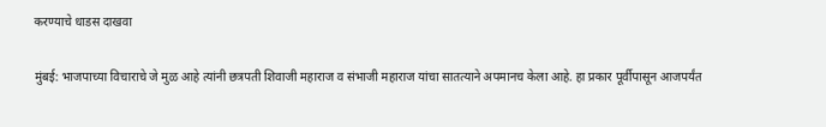करण्याचे धाडस दाखवा

मुंबई: भाजपाच्या विचाराचे जे मुळ आहे त्यांनी छत्रपती शिवाजी महाराज व संभाजी महाराज यांचा सातत्याने अपमानच केला आहे. हा प्रकार पूर्वीपासून आजपर्यंत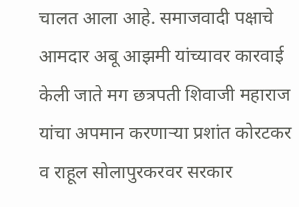चालत आला आहे. समाजवादी पक्षाचे आमदार अबू आझमी यांच्यावर कारवाई केली जाते मग छत्रपती शिवाजी महाराज यांचा अपमान करणाऱ्या प्रशांत कोरटकर व राहूल सोलापुरकरवर सरकार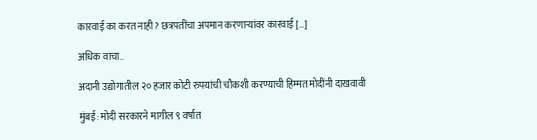कारवाई का करत नाही? छत्रपतींचा अपमान करणाऱ्यांवर कारवाई […]

अधिक वाचा..

अदानी उद्योगातील २० हजार कोटी रुपयांची चौकशी करण्याची हिम्मत मोदींनी दाखवावी

मुंबई: मोदी सरकारने मागील ९ वर्षात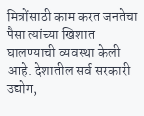मित्रोंसाठी काम करत जनतेचा पैसा त्यांच्या खिशात घालण्याची व्यवस्था केली आहे. देशातील सर्व सरकारी उद्योग,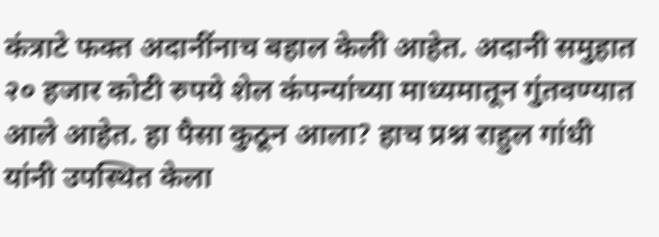कंत्राटे फक्त अदानींनाच बहाल केली आहेत. अदानी समुहात २० हजार कोटी रुपये शेल कंपन्यांच्या माध्यमातून गुंतवण्यात आले आहेत. हा पैसा कुठून आला? हाच प्रश्न राहुल गांधी यांनी उपस्थित केला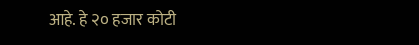आहे. हे २० हजार कोटी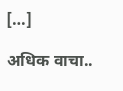[…]

अधिक वाचा..